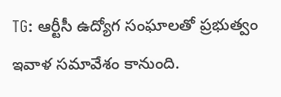TG: ఆర్టీసీ ఉద్యోగ సంఘాలతో ప్రభుత్వం ఇవాళ సమావేశం కానుంది.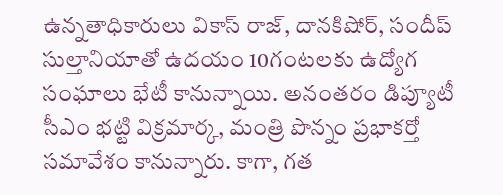ఉన్నతాధికారులు వికాస్ రాజ్, దానకిషోర్, సందీప్ సుల్తానియాతో ఉదయం 10గంటలకు ఉద్యోగ సంఘాలు భేటీ కానున్నాయి. అనంతరం డిప్యూటీ సీఎం భట్టి విక్రమార్క, మంత్రి పొన్నం ప్రభాకర్తో సమావేశం కానున్నారు. కాగా, గత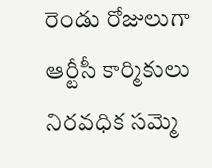రెండు రోజులుగా ఆర్టీసీ కార్మికులు నిరవధిక సమ్మె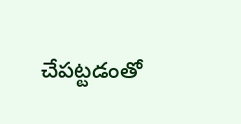చేపట్టడంతో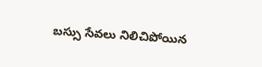బస్సు సేవలు నిలిచిపోయిన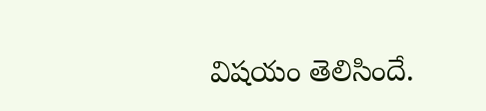విషయం తెలిసిందే.